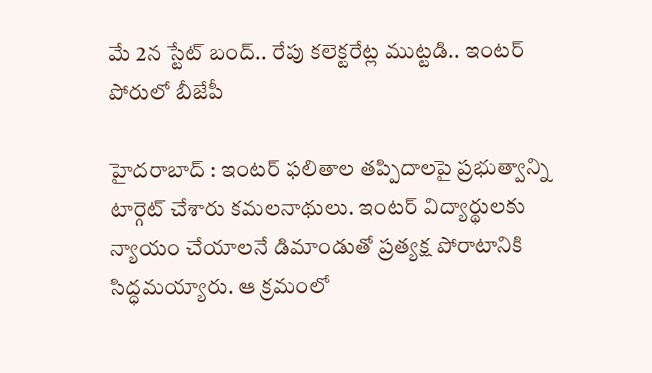మే 2న స్టేట్ బంద్.. రేపు కలెక్టరేట్ల ముట్టడి.. ఇంటర్ పోరులో బీజేపీ

హైదరాబాద్ : ఇంటర్ ఫలితాల తప్పిదాలపై ప్రభుత్వాన్ని టార్గెట్ చేశారు కమలనాథులు. ఇంటర్ విద్యార్థులకు న్యాయం చేయాలనే డిమాండుతో ప్రత్యక్ష పోరాటానికి సిద్ధమయ్యారు. ఆ క్రమంలో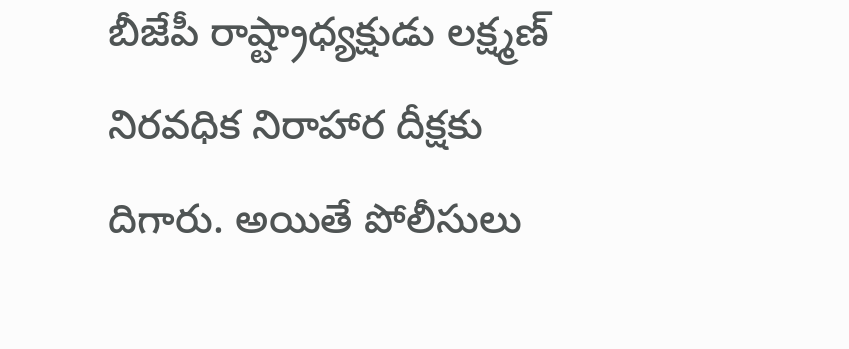బీజేపీ రాష్ట్రాధ్యక్షుడు లక్ష్మణ్ నిరవధిక నిరాహార దీక్షకు దిగారు. అయితే పోలీసులు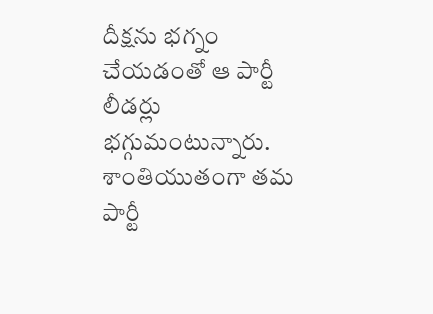దీక్షను భగ్నం చేయడంతో ఆ పార్టీ లీడర్లు భగ్గుమంటున్నారు. శాంతియుతంగా తమ పార్టీ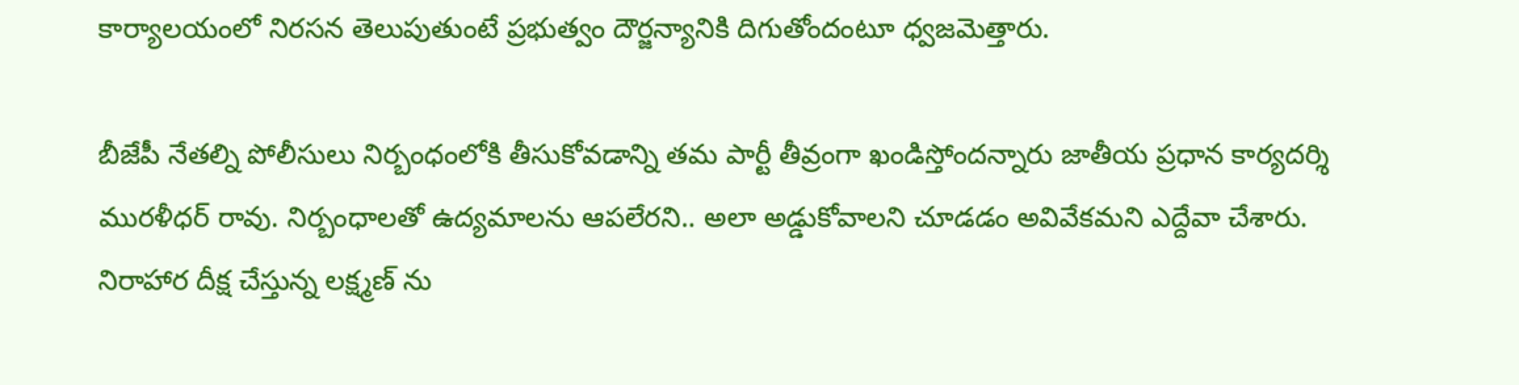కార్యాలయంలో నిరసన తెలుపుతుంటే ప్రభుత్వం దౌర్జన్యానికి దిగుతోందంటూ ధ్వజమెత్తారు.

బీజేపీ నేతల్ని పోలీసులు నిర్బంధంలోకి తీసుకోవడాన్ని తమ పార్టీ తీవ్రంగా ఖండిస్తోందన్నారు జాతీయ ప్రధాన కార్యదర్శి మురళీధర్ రావు. నిర్బంధాలతో ఉద్యమాలను ఆపలేరని.. అలా అడ్డుకోవాలని చూడడం అవివేకమని ఎద్దేవా చేశారు. నిరాహార దీక్ష చేస్తున్న లక్ష్మణ్ ను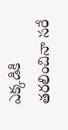ఎక్కడికి తరలించినా సరే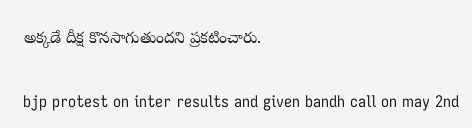అక్కడే దీక్ష కొనసాగుతుందని ప్రకటించారు.

bjp protest on inter results and given bandh call on may 2nd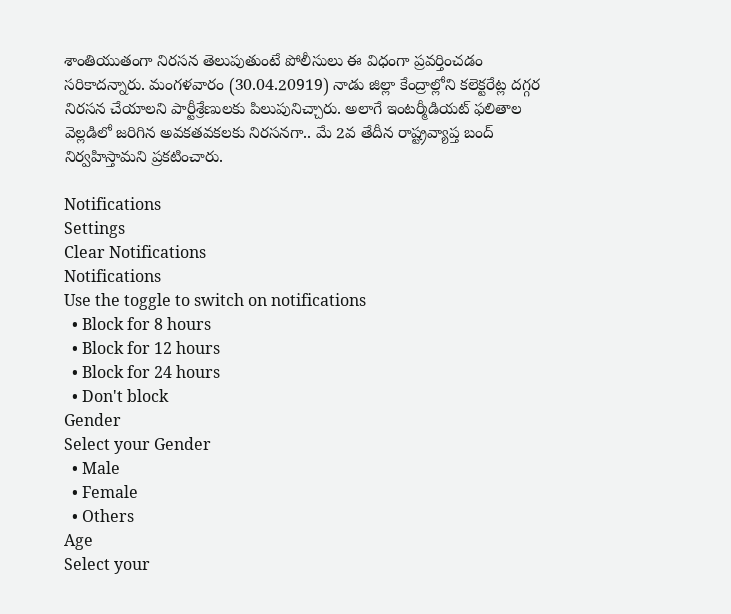శాంతియుతంగా నిరసన తెలుపుతుంటే పోలీసులు ఈ విధంగా ప్రవర్తించడం సరికాదన్నారు. మంగళవారం (30.04.20919) నాడు జిల్లా కేంద్రాల్లోని కలెక్టరేట్ల దగ్గర నిరసన చేయాలని పార్టీశ్రేణులకు పిలుపునిచ్చారు. అలాగే ఇంటర్మీడియట్ ఫలితాల వెల్లడిలో జరిగిన అవకతవకలకు నిరసనగా.. మే 2వ తేదీన రాష్ట్రవ్యాప్త బంద్ నిర్వహిస్తామని ప్రకటించారు.

Notifications
Settings
Clear Notifications
Notifications
Use the toggle to switch on notifications
  • Block for 8 hours
  • Block for 12 hours
  • Block for 24 hours
  • Don't block
Gender
Select your Gender
  • Male
  • Female
  • Others
Age
Select your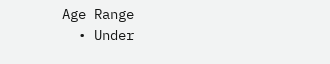Age Range
  • Under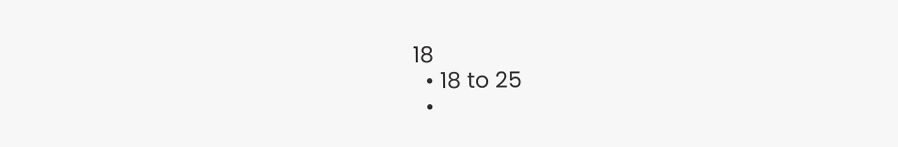18
  • 18 to 25
  •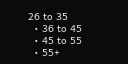26 to 35
  • 36 to 45
  • 45 to 55
  • 55+